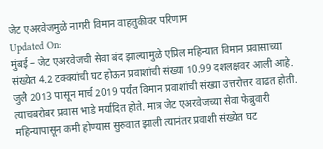जेट एअरवेजमुळे नागरी विमान वाहतुकीवर परिणाम
Updated On:
मुंबई – जेट एअरवेजची सेवा बंद झाल्यामुळे एप्रिल महिन्यात विमान प्रवासाच्या संख्येत 4.2 टक्क्यांची घट होऊन प्रवाशांची संख्या 10.99 दशलक्षवर आली आहे.
जुलै 2013 पासून मार्च 2019 पर्यंत विमान प्रवाशांची संख्या उत्तरोत्तर वाढत होती. त्याचबरोबर प्रवास भाडे मर्यादित होते. मात्र जेट एअरवेजच्या सेवा फेब्रुवारी महिन्यापासून कमी होण्यास सुरुवात झाली त्यानंतर प्रवाशी संख्येत घट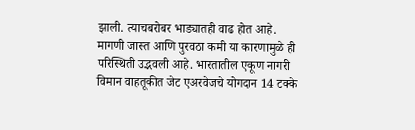झाली. त्याचबरोबर भाड्यातही वाढ होत आहे.
मागणी जास्त आणि पुरवठा कमी या कारणामुळे ही परिस्थिती उद्भवली आहे. भारतातील एकूण नागरी विमान वाहतूकीत जेट एअरवेजचे योगदान 14 टक्के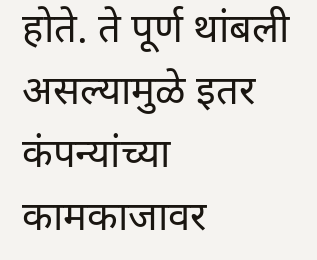होते. ते पूर्ण थांबली असल्यामुळे इतर कंपन्यांच्या कामकाजावर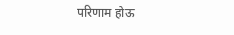परिणाम होऊ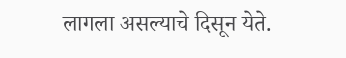लागला असल्याचे दिसून येते.